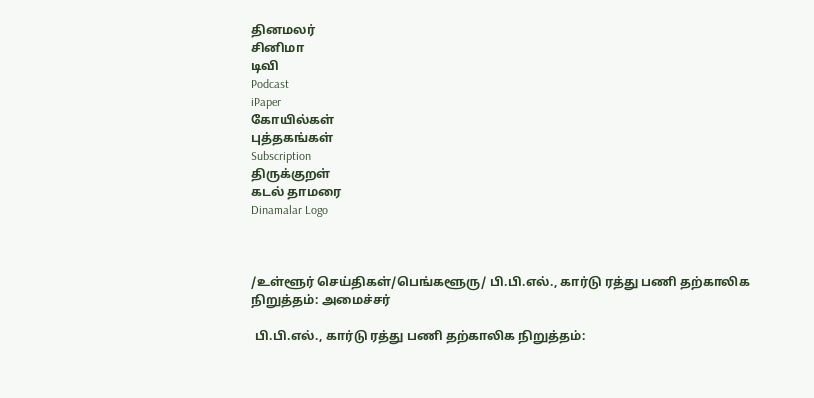தினமலர்
சினிமா
டிவி
Podcast
iPaper
கோயில்கள்
புத்தகங்கள்
Subscription
திருக்குறள்
கடல் தாமரை
Dinamalar Logo



/உள்ளூர் செய்திகள்/பெங்களூரு/ பி.பி.எல்., கார்டு ரத்து பணி தற்காலிக நிறுத்தம்: அமைச்சர்

 பி.பி.எல்., கார்டு ரத்து பணி தற்காலிக நிறுத்தம்: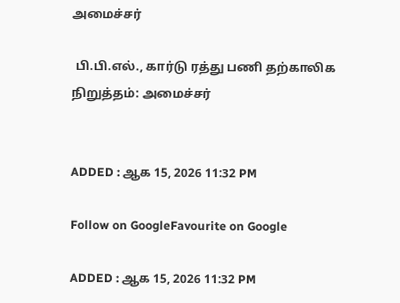அமைச்சர்

 பி.பி.எல்., கார்டு ரத்து பணி தற்காலிக நிறுத்தம்: அமைச்சர்


ADDED : ஆக 15, 2026 11:32 PM

Follow on GoogleFavourite on Google

ADDED : ஆக 15, 2026 11:32 PM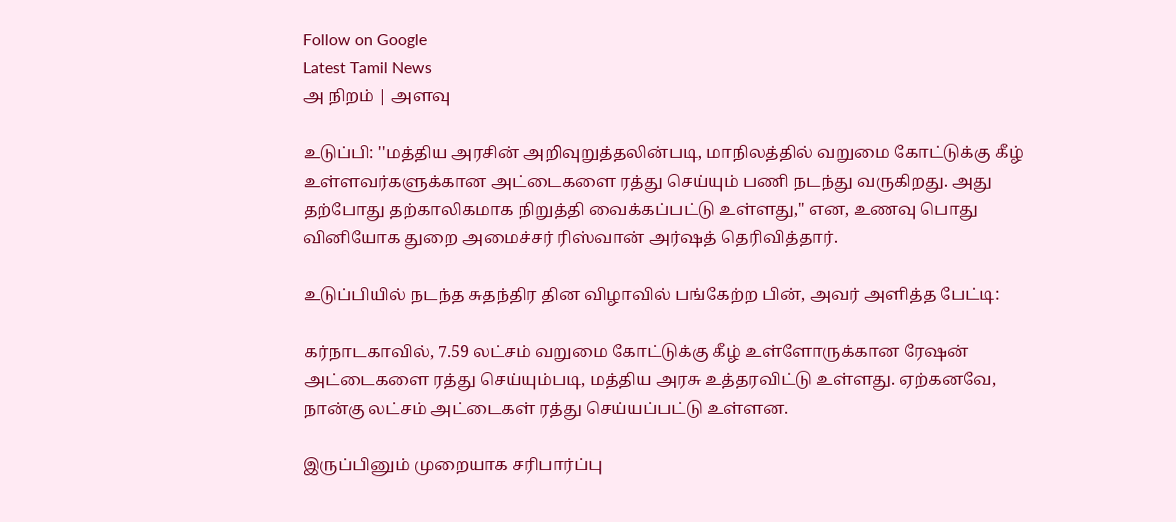Follow on Google
Latest Tamil News
அ நிறம் | அளவு

உடுப்பி: ''மத்திய அரசின் அறிவுறுத்தலின்படி, மாநிலத்தில் வறுமை கோட்டுக்கு கீழ் உள்ளவர்களுக்கான அட்டைகளை ரத்து செய்யும் பணி நடந்து வருகிறது. அது தற்போது தற்காலிகமாக நிறுத்தி வைக்கப்பட்டு உள்ளது,'' என, உணவு பொது வினியோக துறை அமைச்சர் ரிஸ்வான் அர்ஷத் தெரிவித்தார்.

உடுப்பியில் நடந்த சுதந்திர தின விழாவில் பங்கேற்ற பின், அவர் அளித்த பேட்டி:

கர்நாடகாவில், 7.59 லட்சம் வறுமை கோட்டுக்கு கீழ் உள்ளோருக்கான ரேஷன் அட்டைகளை ரத்து செய்யும்படி, மத்திய அரசு உத்தரவிட்டு உள்ளது. ஏற்கனவே, நான்கு லட்சம் அட்டைகள் ரத்து செய்யப்பட்டு உள்ளன.

இருப்பினும் முறையாக சரிபார்ப்பு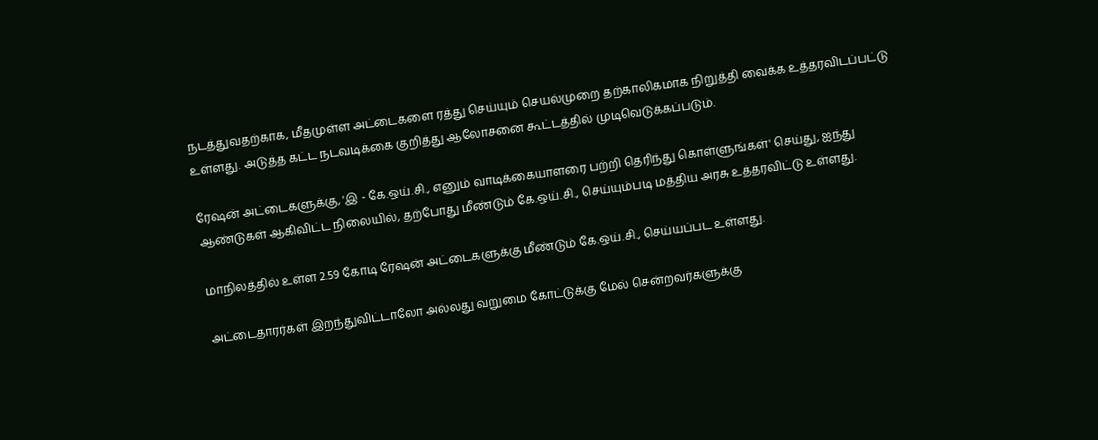நடத்துவதற்காக, மீதமுள்ள அட்டைகளை ரத்து செய்யும் செயல்முறை தற்காலிகமாக நிறுத்தி வைக்க உத்தரவிடப்பட்டு உள்ளது. அடுத்த கட்ட நடவடிக்கை குறித்து ஆலோசனை கூட்டத்தில் முடிவெடுக்கப்படும்.

ரேஷன் அட்டைகளுக்கு, 'இ - கே.ஒய்.சி., எனும் வாடிக்கையாளரை பற்றி தெரிந்து கொள்ளுங்கள்' செய்து, ஐந்து ஆண்டுகள் ஆகிவிட்ட நிலையில், தற்போது மீண்டும் கே.ஒய்.சி., செய்யும்படி மத்திய அரசு உத்தரவிட்டு உள்ளது.

மாநிலத்தில் உள்ள 2.59 கோடி ரேஷன் அட்டைகளுக்கு மீண்டும் கே.ஒய்.சி., செய்யப்பட உள்ளது.

அட்டைதாரர்கள் இறந்துவிட்டாலோ அல்லது வறுமை கோட்டுக்கு மேல் சென்றவர்களுக்கு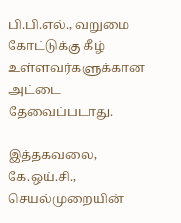பி.பி.எல்., வறுமை கோட்டுக்கு கீழ் உள்ளவர்களுக்கான அட்டை தேவைப்படாது.

இத்தகவலை, கே.ஒய்.சி., செயல்முறையின்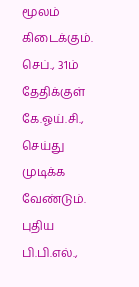மூலம் கிடைக்கும். செப்., 31ம் தேதிக்குள் கே.ஓய்.சி., செய்து முடிக்க வேண்டும். புதிய பி.பி.எல்.,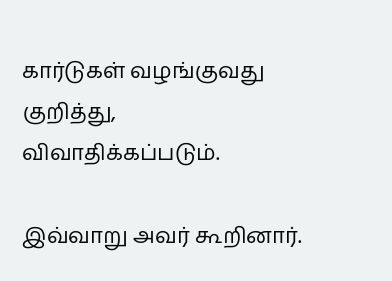கார்டுகள் வழங்குவது குறித்து, விவாதிக்கப்படும்.

இவ்வாறு அவர் கூறினார்.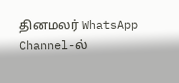தினமலர் WhatsApp Channel-ல்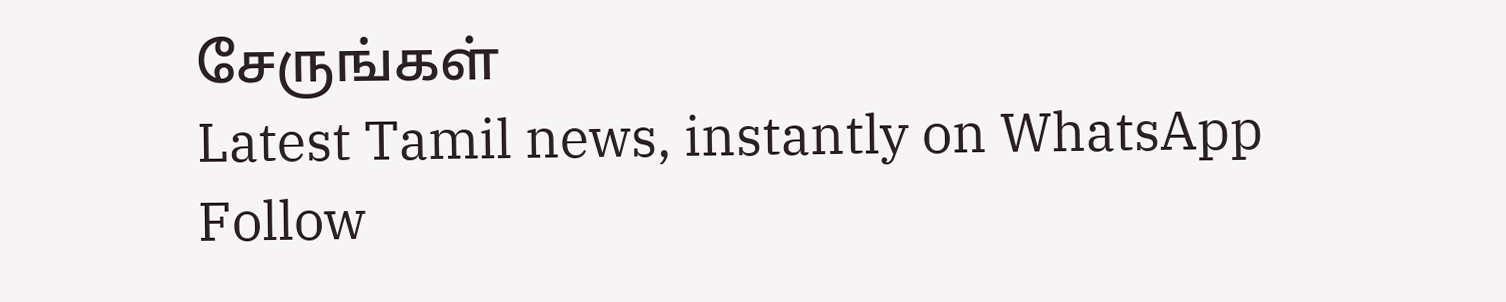சேருங்கள்
Latest Tamil news, instantly on WhatsApp
Follow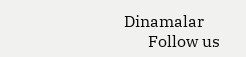Dinamalar
      Follow us